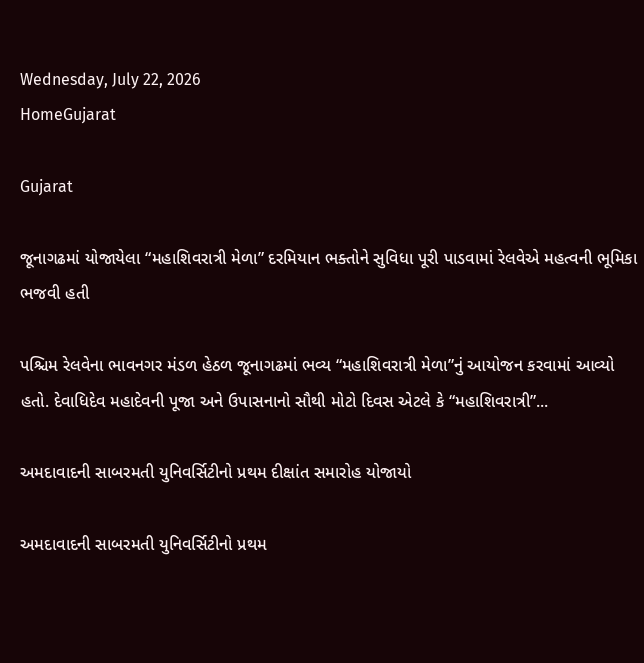Wednesday, July 22, 2026
HomeGujarat

Gujarat

જૂનાગઢમાં યોજાયેલા “મહાશિવરાત્રી મેળા” દરમિયાન ભક્તોને સુવિધા પૂરી પાડવામાં રેલવેએ મહત્વની ભૂમિકા ભજવી હતી

પશ્ચિમ રેલવેના ભાવનગર મંડળ હેઠળ જૂનાગઢમાં ભવ્ય “મહાશિવરાત્રી મેળા”નું આયોજન કરવામાં આવ્યો હતો. દેવાધિદેવ મહાદેવની પૂજા અને ઉપાસનાનો સૌથી મોટો દિવસ એટલે કે “મહાશિવરાત્રી”...

અમદાવાદની સાબરમતી યુનિવર્સિટીનો પ્રથમ દીક્ષાંત સમારોહ યોજાયો

અમદાવાદની સાબરમતી યુનિવર્સિટીનો પ્રથમ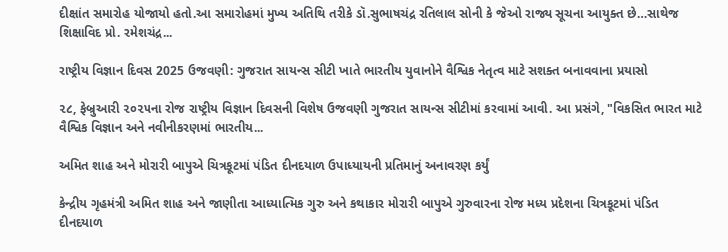દીક્ષાંત સમારોહ યોજાયો હતો.આ સમારોહમાં મુખ્ય અતિથિ તરીકે ડૉ.સુભાષચંદ્ર રતિલાલ સોની કે જેઓ રાજ્ય સૂચના આયુક્ત છે…સાથેજ શિક્ષાવિદ પ્રો. રમેશચંદ્ર...

રાષ્ટ્રીય વિજ્ઞાન દિવસ 2025 ઉજવણી: ગુજરાત સાયન્સ સીટી ખાતે ભારતીય યુવાનોને વૈશ્વિક નેતૃત્વ માટે સશક્ત બનાવવાના પ્રયાસો

૨૮, ફેબ્રુઆરી ૨૦૨૫ના રોજ રાષ્ટ્રીય વિજ્ઞાન દિવસની વિશેષ ઉજવણી ગુજરાત સાયન્સ સીટીમાં કરવામાં આવી. આ પ્રસંગે, "વિકસિત ભારત માટે વૈશ્વિક વિજ્ઞાન અને નવીનીકરણમાં ભારતીય...

અમિત શાહ અને મોરારી બાપુએ ચિત્રકૂટમાં પંડિત દીનદયાળ ઉપાધ્યાયની પ્રતિમાનું અનાવરણ કર્યું

કેન્દ્રીય ગૃહમંત્રી અમિત શાહ અને જાણીતા આધ્યાત્મિક ગુરુ અને કથાકાર મોરારી બાપુએ ગુરુવારના રોજ મધ્ય પ્રદેશના ચિત્રકૂટમાં પંડિત દીનદયાળ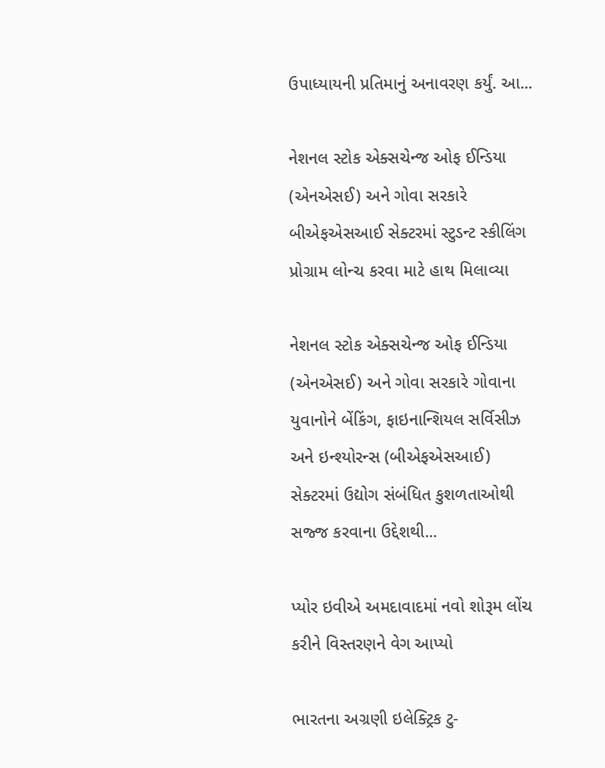ઉપાધ્યાયની પ્રતિમાનું અનાવરણ કર્યું. આ...

નેશનલ સ્ટોક એક્સચેન્જ ઓફ ઈન્ડિયા (એનએસઈ) અને ગોવા સરકારે બીએફએસઆઈ સેક્ટરમાં સ્ટુડન્ટ સ્કીલિંગ પ્રોગ્રામ લોન્ચ કરવા માટે હાથ મિલાવ્યા

નેશનલ સ્ટોક એક્સચેન્જ ઓફ ઈન્ડિયા (એનએસઈ) અને ગોવા સરકારે ગોવાના યુવાનોને બેંકિંગ, ફાઇનાન્શિયલ સર્વિસીઝ અને ઇન્શ્યોરન્સ (બીએફએસઆઈ) સેક્ટરમાં ઉદ્યોગ સંબંધિત કુશળતાઓથી સજ્જ કરવાના ઉદ્દેશથી...

પ્યોર ઇવીએ અમદાવાદમાં નવો શોરૂમ લોંચ કરીને વિસ્તરણને વેગ આપ્યો

ભારતના અગ્રણી ઇલેક્ટ્રિક ટુ-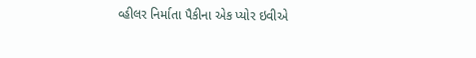વ્હીલર નિર્માતા પૈકીના એક પ્યોર ઇવીએ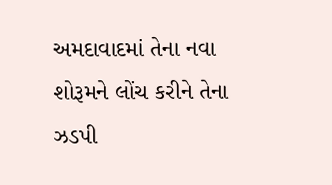અમદાવાદમાં તેના નવા શોરૂમને લોંચ કરીને તેના ઝડપી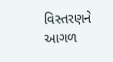વિસ્તરણને આગળ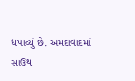ધપાવ્યું છે. અમદાવાદમાં સાઉથ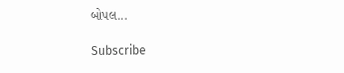બોપલ...

Subscribe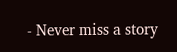- Never miss a story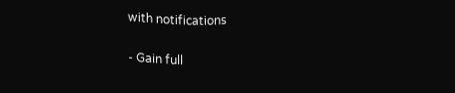with notifications

- Gain full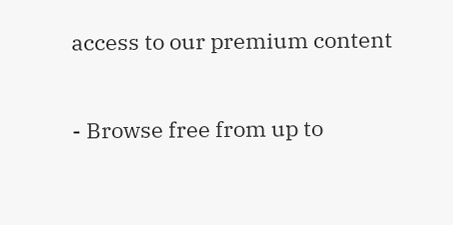access to our premium content

- Browse free from up to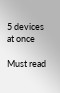5 devices at once

Must read